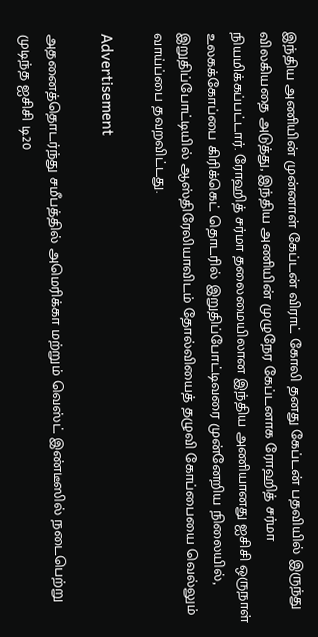இந்திய அணியின் முன்னாள் கேப்டன் விராட் கோலி தனது கேப்டன் பதவியில் இருந்து விலகியதை அடுத்து, இந்திய அணியின் முழுநேர கேப்டனாக ரோஹித் சர்மா நியமிக்கப்பட்டார். ரோஹித் சர்மா தலைமையிலான இந்திய அணியானது ஐசிசி ஒருநாள் உலகக்கோப்பை கிரிக்கெட் தொடரில் இறுதிப்போட்டிவரை முன்னேறிய நிலையில், இறுதிப்போட்டியில் ஆஸ்திரேலியாவிடம் தோல்வியைத் தழுவி கோப்பையை வெல்லும் வாய்ப்பை தவறவிட்டது.

Advertisement

அதனைத்தொடர்ந்து சமீபத்தில் அமெரிக்கா மற்றும் வெஸ்ட் இண்டீஸில் நடைபெற்று முடிந்த ஐசிசி டி20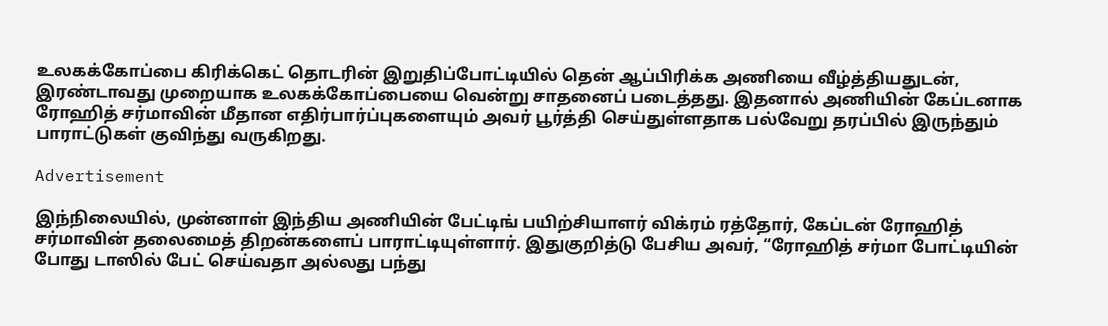உலகக்கோப்பை கிரிக்கெட் தொடரின் இறுதிப்போட்டியில் தென் ஆப்பிரிக்க அணியை வீழ்த்தியதுடன், இரண்டாவது முறையாக உலகக்கோப்பையை வென்று சாதனைப் படைத்தது. இதனால் அணியின் கேப்டனாக ரோஹித் சர்மாவின் மீதான எதிர்பார்ப்புகளையும் அவர் பூர்த்தி செய்துள்ளதாக பல்வேறு தரப்பில் இருந்தும் பாராட்டுகள் குவிந்து வருகிறது.

Advertisement

இந்நிலையில், முன்னாள் இந்திய அணியின் பேட்டிங் பயிற்சியாளர் விக்ரம் ரத்தோர், கேப்டன் ரோஹித் சர்மாவின் தலைமைத் திறன்களைப் பாராட்டியுள்ளார். இதுகுறித்டு பேசிய அவர், “ரோஹித் சர்மா போட்டியின் போது டாஸில் பேட் செய்வதா அல்லது பந்து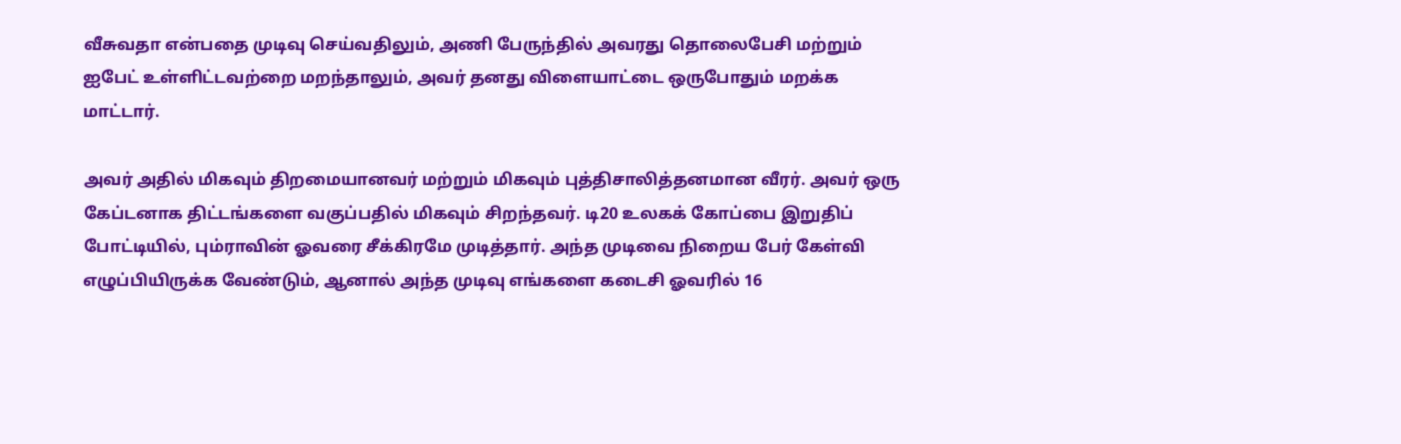வீசுவதா என்பதை முடிவு செய்வதிலும், அணி பேருந்தில் அவரது தொலைபேசி மற்றும் ஐபேட் உள்ளிட்டவற்றை மறந்தாலும், அவர் தனது விளையாட்டை ஒருபோதும் மறக்க மாட்டார்.

அவர் அதில் மிகவும் திறமையானவர் மற்றும் மிகவும் புத்திசாலித்தனமான வீரர். அவர் ஒரு கேப்டனாக திட்டங்களை வகுப்பதில் மிகவும் சிறந்தவர். டி20 உலகக் கோப்பை இறுதிப் போட்டியில், பும்ராவின் ஓவரை சீக்கிரமே முடித்தார். அந்த முடிவை நிறைய பேர் கேள்வி எழுப்பியிருக்க வேண்டும், ஆனால் அந்த முடிவு எங்களை கடைசி ஓவரில் 16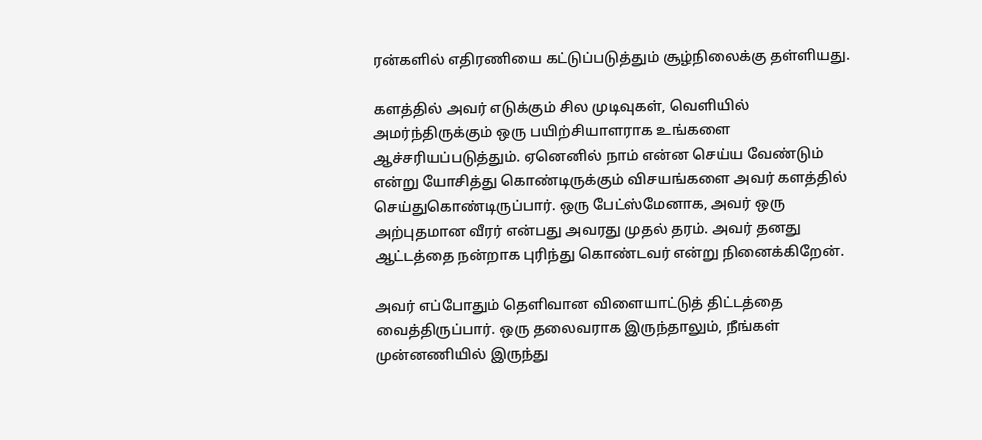ரன்களில் எதிரணியை கட்டுப்படுத்தும் சூழ்நிலைக்கு தள்ளியது.

களத்தில் அவர் எடுக்கும் சில முடிவுகள், வெளியில் அமர்ந்திருக்கும் ஒரு பயிற்சியாளராக உங்களை ஆச்சரியப்படுத்தும். ஏனெனில் நாம் என்ன செய்ய வேண்டும் என்று யோசித்து கொண்டிருக்கும் விசயங்களை அவர் களத்தில் செய்துகொண்டிருப்பார். ஒரு பேட்ஸ்மேனாக, அவர் ஒரு அற்புதமான வீரர் என்பது அவரது முதல் தரம். அவர் தனது ஆட்டத்தை நன்றாக புரிந்து கொண்டவர் என்று நினைக்கிறேன்.

அவர் எப்போதும் தெளிவான விளையாட்டுத் திட்டத்தை வைத்திருப்பார். ஒரு தலைவராக இருந்தாலும், நீங்கள் முன்னணியில் இருந்து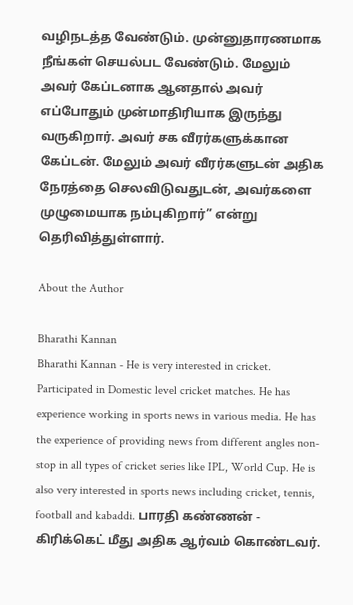வழிநடத்த வேண்டும். முன்னுதாரணமாக நீங்கள் செயல்பட வேண்டும். மேலும் அவர் கேப்டனாக ஆனதால் அவர் எப்போதும் முன்மாதிரியாக இருந்து வருகிறார். அவர் சக வீரர்களுக்கான கேப்டன். மேலும் அவர் வீரர்களுடன் அதிக நேரத்தை செலவிடுவதுடன், அவர்களை முழுமையாக நம்புகிறார்” என்று தெரிவித்துள்ளார்.

About the Author

Bharathi Kannan
Bharathi Kannan - He is very interested in cricket. Participated in Domestic level cricket matches. He has experience working in sports news in various media. He has the experience of providing news from different angles non-stop in all types of cricket series like IPL, World Cup. He is also very interested in sports news including cricket, tennis, football and kabaddi. பாரதி கண்ணன் - கிரிக்கெட் மீது அதிக ஆர்வம் கொண்டவர்.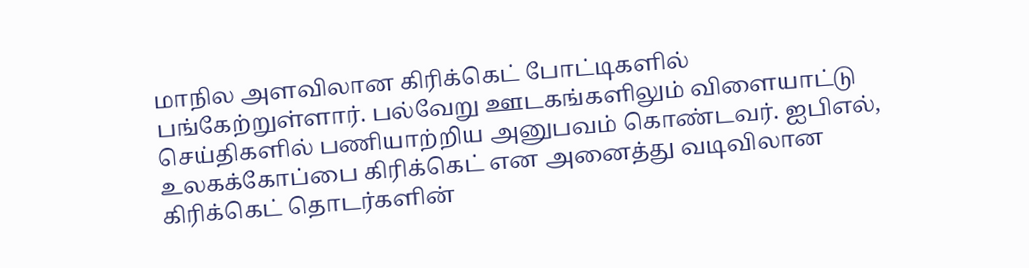மாநில அளவிலான கிரிக்கெட் போட்டிகளில் பங்கேற்றுள்ளார். பல்வேறு ஊடகங்களிலும் விளையாட்டு செய்திகளில் பணியாற்றிய அனுபவம் கொண்டவர். ஐபிஎல், உலகக்கோப்பை கிரிக்கெட் என அனைத்து வடிவிலான கிரிக்கெட் தொடர்களின்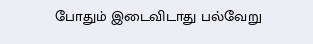போதும் இடைவிடாது பல்வேறு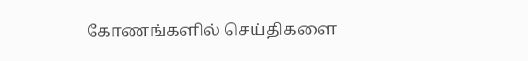கோணங்களில் செய்திகளை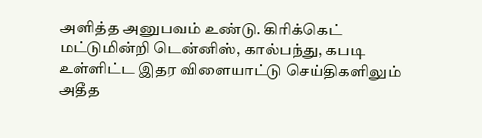அளித்த அனுபவம் உண்டு. கிரிக்கெட் மட்டுமின்றி டென்னிஸ், கால்பந்து, கபடி உள்ளிட்ட இதர விளையாட்டு செய்திகளிலும் அதீத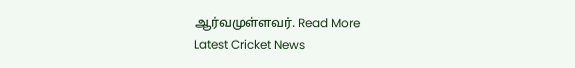ஆர்வமுள்ளவர். Read More
Latest Cricket News